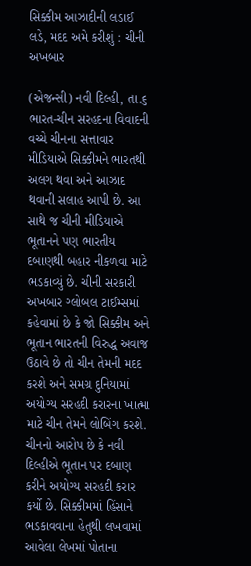સિક્કીમ આઝાદીની લડાઈ લડે, મદદ અમે કરીશું : ચીની અખબાર

(એજન્સી) નવી દિલ્હી, તા.૬
ભારત-ચીન સરહદના વિવાદની વચ્ચે ચીનના સત્તાવાર મીડિયાએ સિક્કીમને ભારતથી અલગ થવા અને આઝાદ થવાની સલાહ આપી છે. આ સાથે જ ચીની મીડિયાએ ભૂતાનને પણ ભારતીય દબાણથી બહાર નીકળવા માટે ભડકાવ્યું છે. ચીની સરકારી અખબાર ગ્લોબલ ટાઈમ્સમાં કહેવામાં છે કે જો સિક્કીમ અને ભૂતાન ભારતની વિરુદ્ધ અવાજ ઉઠાવે છે તો ચીન તેમની મદદ કરશે અને સમગ્ર દુનિયામાં અયોગ્ય સરહદી કરારના ખાત્મા માટે ચીન તેમને લોબિંગ કરશે. ચીનનો આરોપ છે કે નવી દિલ્હીએ ભૂતાન પર દબાણ કરીને અયોગ્ય સરહદી કરાર કર્યો છે. સિક્કીમમાં હિંસાને ભડકાવવાના હેતુથી લખવામાં આવેલા લેખમાં પોતાના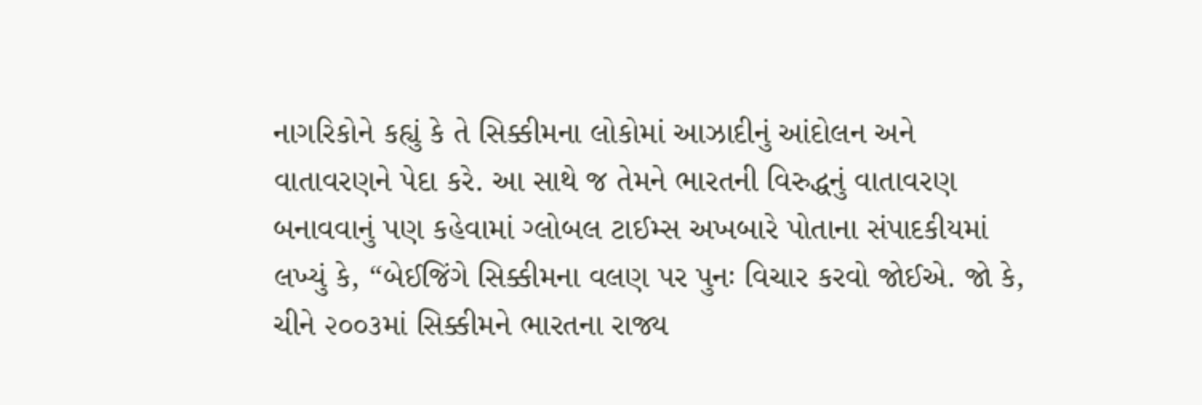નાગરિકોને કહ્યું કે તે સિક્કીમના લોકોમાં આઝાદીનું આંદોલન અને વાતાવરણને પેદા કરે. આ સાથે જ તેમને ભારતની વિરુદ્ધનું વાતાવરણ બનાવવાનું પણ કહેવામાં ગ્લોબલ ટાઈમ્સ અખબારે પોતાના સંપાદકીયમાં લખ્યું કે, “બેઈજિંગે સિક્કીમના વલણ પર પુનઃ વિચાર કરવો જોઈએ. જો કે, ચીને ૨૦૦૩માં સિક્કીમને ભારતના રાજ્ય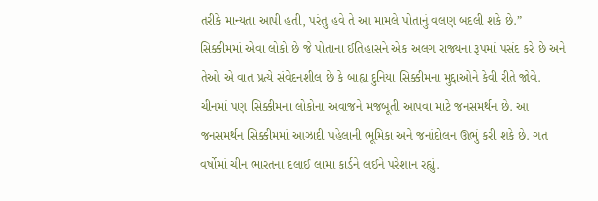તરીકે માન્યતા આપી હતી, પરંતુ હવે તે આ મામલે પોતાનું વલણ બદલી શકે છે.” સિક્કીમમાં એવા લોકો છે જે પોતાના ઈતિહાસને એક અલગ રાજ્યના રૂપમાં પસંદ કરે છે અને તેઓ એ વાત પ્રત્યે સંવેદનશીલ છે કે બાહ્ય દુનિયા સિક્કીમના મુદ્દાઓને કેવી રીતે જોવે. ચીનમાં પણ સિક્કીમના લોકોના અવાજને મજબૂતી આપવા માટે જનસમર્થન છે. આ જનસમર્થન સિક્કીમમાં આઝાદી પહેલાની ભૂમિકા અને જનાંદોલન ઊભું કરી શકે છે. ગત વર્ષોમાં ચીન ભારતના દલાઈ લામા કાર્ડને લઈને પરેશાન રહ્યું.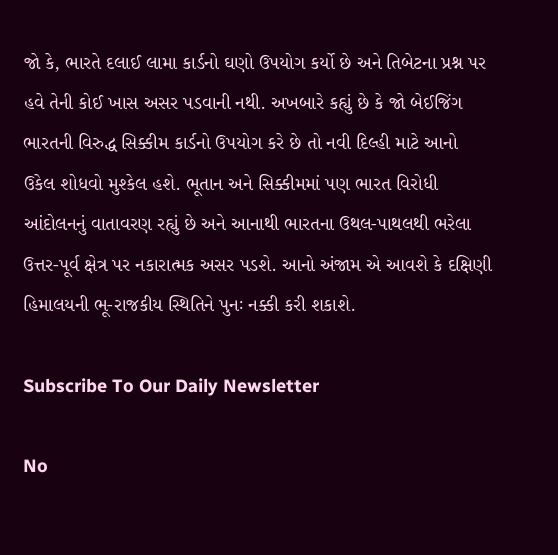જો કે, ભારતે દલાઈ લામા કાર્ડનો ઘણો ઉપયોગ કર્યો છે અને તિબેટના પ્રશ્ન પર હવે તેની કોઈ ખાસ અસર પડવાની નથી. અખબારે કહ્યું છે કે જો બેઈજિંગ ભારતની વિરુદ્ધ સિક્કીમ કાર્ડનો ઉપયોગ કરે છે તો નવી દિલ્હી માટે આનો ઉકેલ શોધવો મુશ્કેલ હશે. ભૂતાન અને સિક્કીમમાં પણ ભારત વિરોધી આંદોલનનું વાતાવરણ રહ્યું છે અને આનાથી ભારતના ઉથલ-પાથલથી ભરેલા ઉત્તર-પૂર્વ ક્ષેત્ર પર નકારાત્મક અસર પડશે. આનો અંજામ એ આવશે કે દક્ષિણી હિમાલયની ભૂ-રાજકીય સ્થિતિને પુનઃ નક્કી કરી શકાશે.

Subscribe To Our Daily Newsletter

No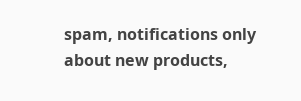spam, notifications only about new products,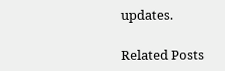updates.

Related Posts